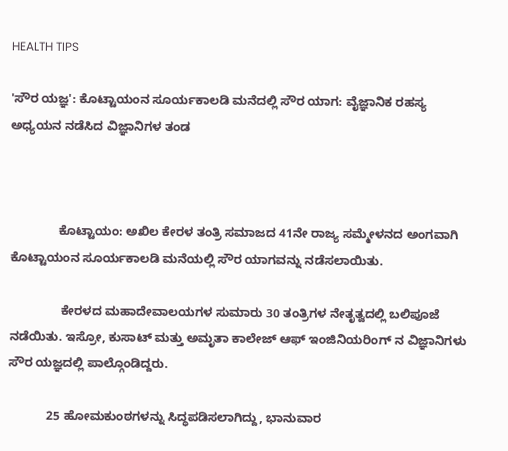HEALTH TIPS

'ಸೌರ ಯಜ್ಞ': ಕೊಟ್ಟಾಯಂನ ಸೂರ್ಯಕಾಲಡಿ ಮನೆದಲ್ಲಿ ಸೌರ ಯಾಗ: ವೈಜ್ಞಾನಿಕ ರಹಸ್ಯ ಅಧ್ಯಯನ ನಡೆಸಿದ ವಿಜ್ಞಾನಿಗಳ ತಂಡ



              ಕೊಟ್ಟಾಯಂ: ಅಖಿಲ ಕೇರಳ ತಂತ್ರಿ ಸಮಾಜದ 41ನೇ ರಾಜ್ಯ ಸಮ್ಮೇಳನದ ಅಂಗವಾಗಿ ಕೊಟ್ಟಾಯಂನ ಸೂರ್ಯಕಾಲಡಿ ಮನೆಯಲ್ಲಿ ಸೌರ ಯಾಗವನ್ನು ನಡೆಸಲಾಯಿತು.

               ಕೇರಳದ ಮಹಾದೇವಾಲಯಗಳ ಸುಮಾರು 30 ತಂತ್ರಿಗಳ ನೇತೃತ್ವದಲ್ಲಿ ಬಲಿಪೂಜೆ ನಡೆಯಿತು. ಇಸ್ರೋ, ಕುಸಾಟ್ ಮತ್ತು ಅಮೃತಾ ಕಾಲೇಜ್ ಆಫ್ ಇಂಜಿನಿಯರಿಂಗ್ ನ ವಿಜ್ಞಾನಿಗಳು ಸೌರ ಯಜ್ಞದಲ್ಲಿ ಪಾಲ್ಗೊಂಡಿದ್ದರು.

           25 ಹೋಮಕುಂಠಗಳನ್ನು ಸಿದ್ಧಪಡಿಸಲಾಗಿದ್ದು, ಭಾನುವಾರ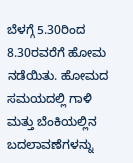ಬೆಳಗ್ಗೆ 5.30ರಿಂದ 8.30ರವರೆಗೆ ಹೋಮ ನಡೆಯಿತು. ಹೋಮದ ಸಮಯದಲ್ಲಿ ಗಾಳಿ ಮತ್ತು ಬೆಂಕಿಯಲ್ಲಿನ ಬದಲಾವಣೆಗಳನ್ನು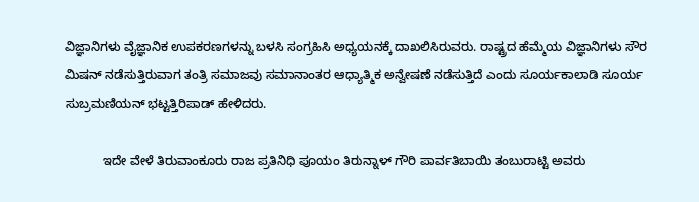ವಿಜ್ಞಾನಿಗಳು ವೈಜ್ಞಾನಿಕ ಉಪಕರಣಗಳನ್ನು ಬಳಸಿ ಸಂಗ್ರಹಿಸಿ ಅಧ್ಯಯನಕ್ಕೆ ದಾಖಲಿಸಿರುವರು. ರಾಷ್ಟ್ರದ ಹೆಮ್ಮೆಯ ವಿಜ್ಞಾನಿಗಳು ಸೌರ ಮಿಷನ್ ನಡೆಸುತ್ತಿರುವಾಗ ತಂತ್ರಿ ಸಮಾಜವು ಸಮಾನಾಂತರ ಆಧ್ಯಾತ್ಮಿಕ ಅನ್ವೇಷಣೆ ನಡೆಸುತ್ತಿದೆ ಎಂದು ಸೂರ್ಯಕಾಲಾಡಿ ಸೂರ್ಯ ಸುಬ್ರಮಣಿಯನ್ ಭಟ್ಟತ್ತಿರಿಪಾಡ್ ಹೇಳಿದರು.

           ಇದೇ ವೇಳೆ ತಿರುವಾಂಕೂರು ರಾಜ ಪ್ರತಿನಿಧಿ ಪೂಯಂ ತಿರುನ್ನಾಳ್ ಗೌರಿ ಪಾರ್ವತಿಬಾಯಿ ತಂಬುರಾಟ್ಟಿ ಅವರು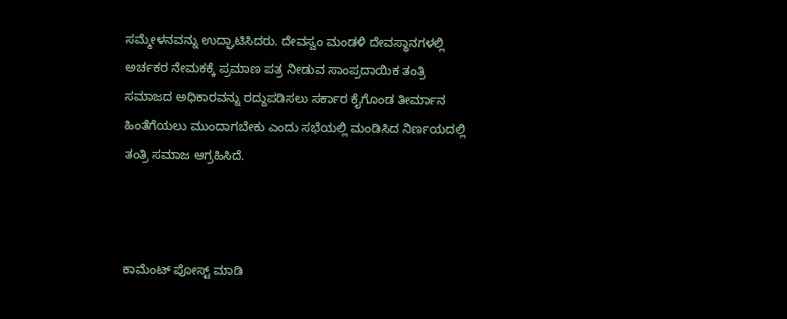ಸಮ್ಮೇಳನವನ್ನು ಉದ್ಘಾಟಿಸಿದರು. ದೇವಸ್ವಂ ಮಂಡಳಿ ದೇವಸ್ಥಾನಗಳಲ್ಲಿ ಅರ್ಚಕರ ನೇಮಕಕ್ಕೆ ಪ್ರಮಾಣ ಪತ್ರ ನೀಡುವ ಸಾಂಪ್ರದಾಯಿಕ ತಂತ್ರಿ ಸಮಾಜದ ಅಧಿಕಾರವನ್ನು ರದ್ದುಪಡಿಸಲು ಸರ್ಕಾರ ಕೈಗೊಂಡ ತೀರ್ಮಾನ ಹಿಂತೆಗೆಯಲು ಮುಂದಾಗಬೇಕು ಎಂದು ಸಭೆಯಲ್ಲಿ ಮಂಡಿಸಿದ ನಿರ್ಣಯದಲ್ಲಿ ತಂತ್ರಿ ಸಮಾಜ ಆಗ್ರಹಿಸಿದೆ.



ಕಾಮೆಂಟ್‌‌ ಪೋಸ್ಟ್‌ ಮಾಡಿ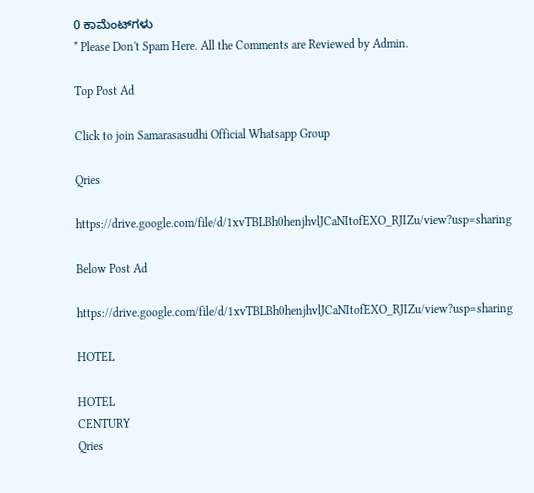0 ಕಾಮೆಂಟ್‌ಗಳು
* Please Don't Spam Here. All the Comments are Reviewed by Admin.

Top Post Ad

Click to join Samarasasudhi Official Whatsapp Group

Qries

https://drive.google.com/file/d/1xvTBLBh0henjhvlJCaNItofEXO_RJIZu/view?usp=sharing

Below Post Ad

https://drive.google.com/file/d/1xvTBLBh0henjhvlJCaNItofEXO_RJIZu/view?usp=sharing

HOTEL

HOTEL
CENTURY
Qries